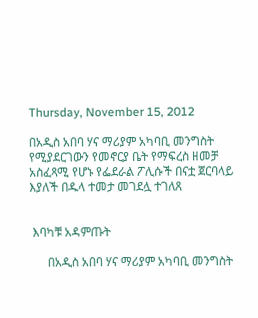Thursday, November 15, 2012

በአዲስ አበባ ሃና ማሪያም አካባቢ መንግስት የሚያደርገውን የመኖርያ ቤት የማፍረስ ዘመቻ አስፈጻሚ የሆኑ የፌደራል ፖሊሱች በናቷ ጀርባላይ እያለች በዱላ ተመታ መገደሏ ተገለጸ


 እባካቹ አዳምጡት

      በአዲስ አበባ ሃና ማሪያም አካባቢ መንግስት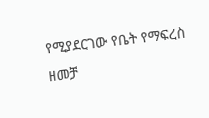የሚያደርገው የቤት የማፍረስ ዘመቻ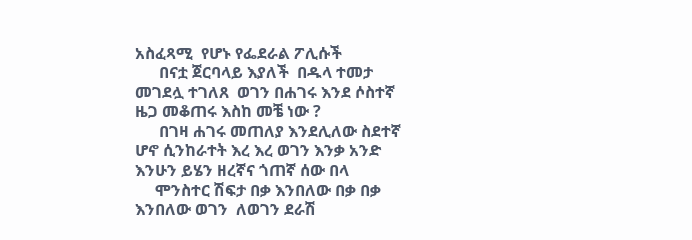አስፈጻሚ  የሆኑ የፌደራል ፖሊሱች
      በናቷ ጀርባላይ እያለች  በዱላ ተመታ መገደሏ ተገለጸ  ወገን በሐገሩ እንደ ሶስተኛ  ዜጋ መቆጠሩ እስከ መቼ ነው ?
      በገዛ ሐገሩ መጠለያ እንደሊለው ስደተኛ ሆኖ ሲንከራተት እረ እረ ወገን እንቃ አንድ እንሁን ይሄን ዘረኛና ጎጠኛ ሰው በላ
     ሞንስተር ሽፍታ በቃ እንበለው በቃ በቃ እንበለው ወገን  ለወገን ደራሽ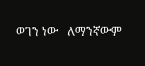ወገን ነው   ለማንኛውም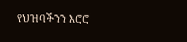የህዝባችንን እሮሮ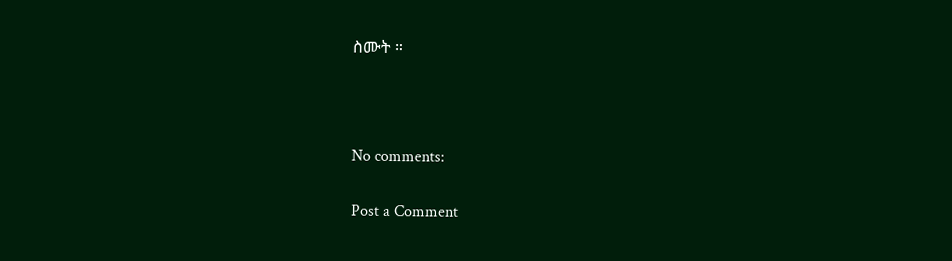ስሙት ።



No comments:

Post a Comment